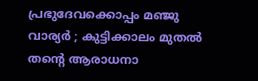പ്രഭുദേവക്കൊപ്പം മഞ്ജു വാര്യർ ; കുട്ടിക്കാലം മുതൽ തന്റെ ആരാധനാ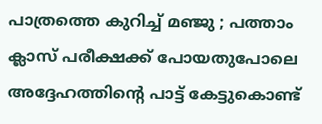പാത്രത്തെ കുറിച്ച് മഞ്ജു ; പത്താം ക്ലാസ് പരീക്ഷക്ക് പോയതുപോലെ അദ്ദേഹത്തിന്റെ പാട്ട് കേട്ടുകൊണ്ട്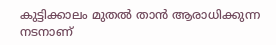കുട്ടിക്കാലം മുതൽ താൻ ആരാധിക്കുന്ന നടനാണ്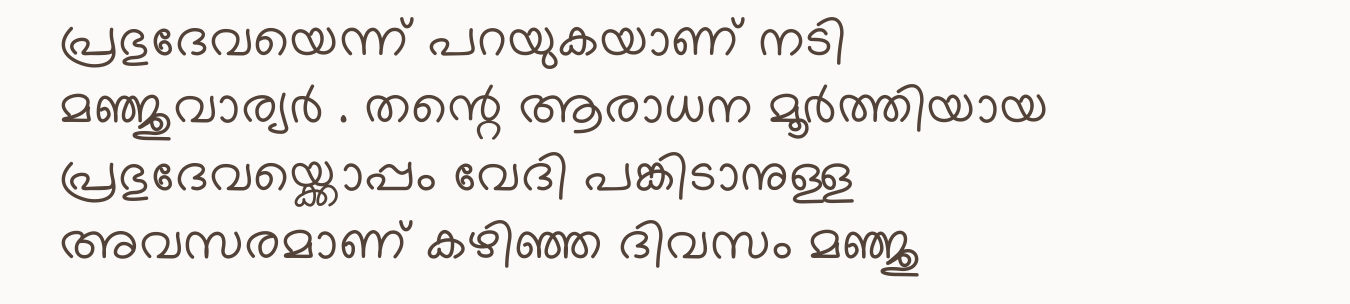പ്രഭുദേവയെന്ന് പറയുകയാണ് നടി മഞ്ജുവാര്യർ . തന്റെ ആരാധന മൂർത്തിയായ പ്രഭുദേവയ്ക്കൊപ്പം വേദി പങ്കിടാനുള്ള അവസരമാണ് കഴിഞ്ഞ ദിവസം മഞ്ജു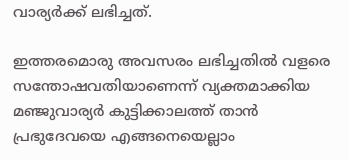വാര്യർക്ക് ലഭിച്ചത്.

ഇത്തരമൊരു അവസരം ലഭിച്ചതില്‍ വളരെ സന്തോഷവതിയാണെന്ന് വ്യക്തമാക്കിയ മഞ്ജുവാര്യർ കുട്ടിക്കാലത്ത് താന്‍ പ്രഭുദേവയെ എങ്ങനെയെല്ലാം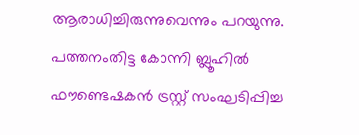ആരാധിച്ചിരുന്നുവെന്നും പറയുന്നു. പത്തനംതിട്ട കോന്നി ബ്ലൂഹിൽ ഫൗണ്ടെഷകൻ ട്രസ്റ്റ് സംഘടിപ്പിച്ച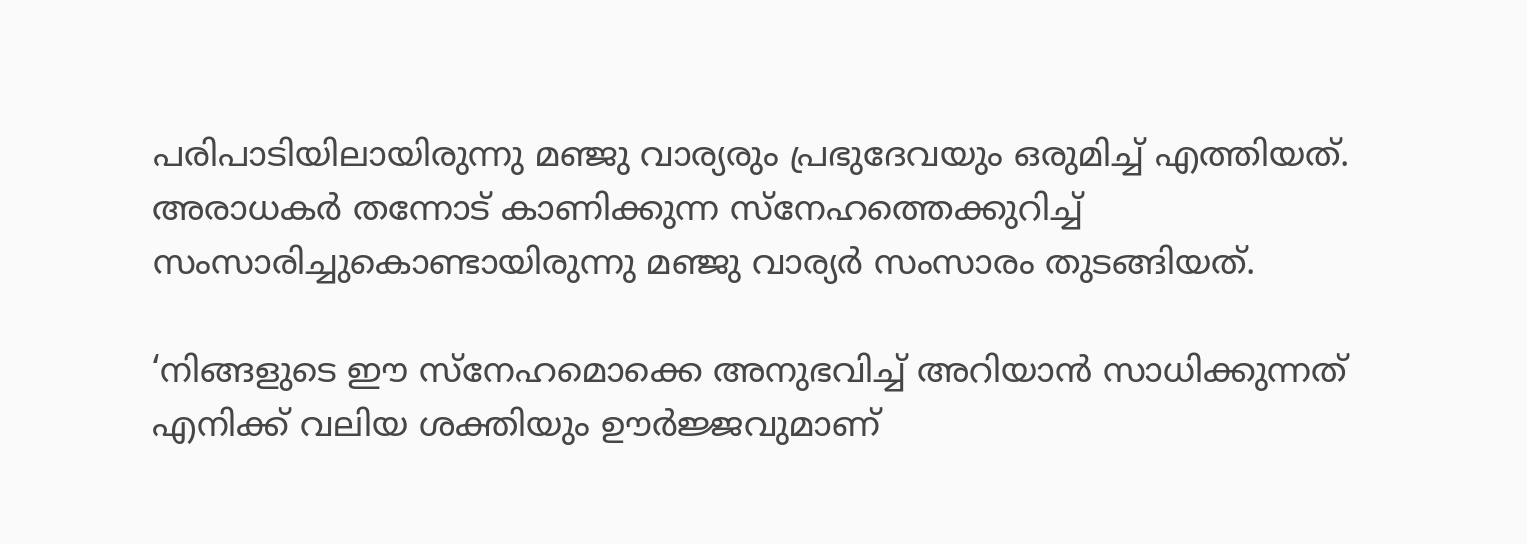പരിപാടിയിലായിരുന്നു മഞ്ജു വാര്യരും പ്രഭുദേവയും ഒരുമിച്ച് എത്തിയത്. അരാധകർ തന്നോട് കാണിക്കുന്ന സ്നേഹത്തെക്കുറിച്ച് സംസാരിച്ചുകൊണ്ടായിരുന്നു മഞ്ജു വാര്യർ സംസാരം തുടങ്ങിയത്.

‘നിങ്ങളുടെ ഈ സ്നേഹമൊക്കെ അനുഭവിച്ച് അറിയാന്‍ സാധിക്കുന്നത് എനിക്ക് വലിയ ശക്തിയും ഊർജ്ജവുമാണ്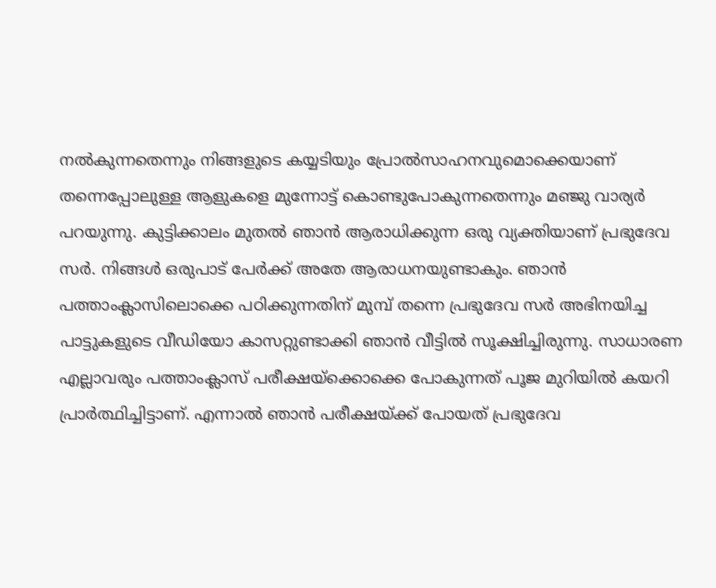നല്‍കുന്നതെന്നും നിങ്ങളുടെ കയ്യടിയും പ്രോല്‍സാഹനവുമൊക്കെയാണ് തന്നെപ്പോലുള്ള ആളുകളെ മുന്നോട്ട് കൊണ്ടുപോകുന്നതെന്നും മഞ്ജു വാര്യർ പറയുന്നു. കുട്ടിക്കാലം മുതല്‍ ഞാന്‍ ആരാധിക്കുന്ന ഒരു വ്യക്തിയാണ് പ്രഭുദേവ സർ. നിങ്ങള്‍ ഒരുപാട് പേർക്ക് അതേ ആരാധനയുണ്ടാകും. ഞാന്‍ പത്താംക്ലാസിലൊക്കെ പഠിക്കുന്നതിന് മുമ്പ് തന്നെ പ്രഭുദേവ സർ അഭിനയിച്ച പാട്ടുകളുടെ വീഡിയോ കാസറ്റുണ്ടാക്കി ഞാന്‍ വീട്ടില്‍ സൂക്ഷിച്ചിരുന്നു. സാധാരണ എല്ലാവരും പത്താംക്ലാസ് പരീക്ഷയ്ക്കൊക്കെ പോകുന്നത് പൂജ മുറിയില്‍ കയറി പ്രാർത്ഥിച്ചിട്ടാണ്. എന്നാല്‍ ഞാന്‍ പരീക്ഷയ്ക്ക് പോയത് പ്രഭുദേവ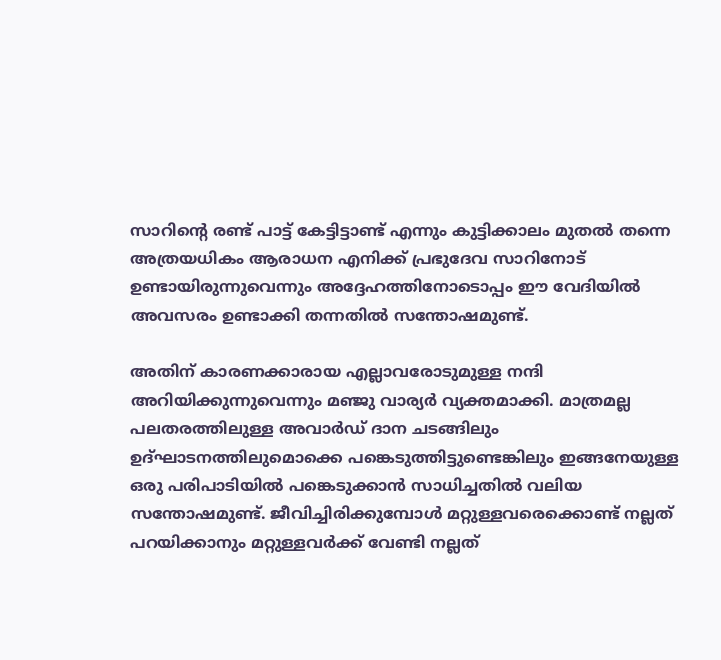സാറിന്റെ രണ്ട് പാട്ട് കേട്ടിട്ടാണ്ട് എന്നും കുട്ടിക്കാലം മുതല്‍ തന്നെ അത്രയധികം ആരാധന എനിക്ക് പ്രഭുദേവ സാറിനോട് ഉണ്ടായിരുന്നുവെന്നും അദ്ദേഹത്തിനോടൊപ്പം ഈ വേദിയില്‍ അവസരം ഉണ്ടാക്കി തന്നതില്‍ സന്തോഷമുണ്ട്.

അതിന് കാരണക്കാരായ എല്ലാവരോടുമുള്ള നന്ദി അറിയിക്കുന്നുവെന്നും മഞ്ജു വാര്യർ വ്യക്തമാക്കി. മാത്രമല്ല പലതരത്തിലുള്ള അവാർഡ് ദാന ചടങ്ങിലും ഉദ്ഘാടനത്തിലുമൊക്കെ പങ്കെടുത്തിട്ടുണ്ടെങ്കിലും ഇങ്ങനേയുള്ള ഒരു പരിപാടിയില്‍ പങ്കെടുക്കാന്‍ സാധിച്ചതില്‍ വലിയ സന്തോഷമുണ്ട്. ജീവിച്ചിരിക്കുമ്പോള്‍ മറ്റുള്ളവരെക്കൊണ്ട് നല്ലത് പറയിക്കാനും മറ്റുള്ളവർക്ക് വേണ്ടി നല്ലത്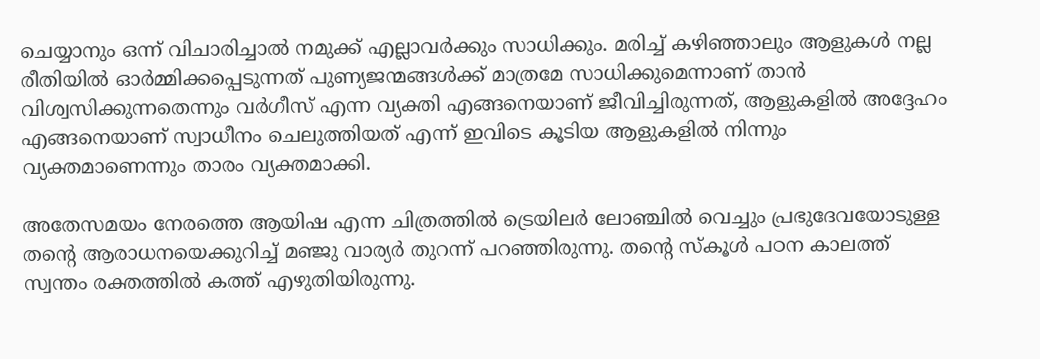ചെയ്യാനും ഒന്ന് വിചാരിച്ചാല്‍ നമുക്ക് എല്ലാവർക്കും സാധിക്കും. മരിച്ച് കഴിഞ്ഞാലും ആളുകള്‍ നല്ല രീതിയില്‍ ഓർമ്മിക്കപ്പെടുന്നത് പുണ്യജന്മങ്ങള്‍ക്ക് മാത്രമേ സാധിക്കുമെന്നാണ് താന്‍ വിശ്വസിക്കുന്നതെന്നും വർഗീസ് എന്ന വ്യക്തി എങ്ങനെയാണ് ജീവിച്ചിരുന്നത്, ആളുകളില്‍ അദ്ദേഹം എങ്ങനെയാണ് സ്വാധീനം ചെലുത്തിയത് എന്ന് ഇവിടെ കൂടിയ ആളുകളില്‍ നിന്നും വ്യക്തമാണെന്നും താരം വ്യക്തമാക്കി.

അതേസമയം നേരത്തെ ആയിഷ എന്ന ചിത്രത്തില്‍ ട്രെയിലർ ലോഞ്ചില്‍ വെച്ചും പ്രഭുദേവയോടുള്ള തന്റെ ആരാധനയെക്കുറിച്ച് മഞ്ജു വാര്യർ തുറന്ന് പറഞ്ഞിരുന്നു. തന്റെ സ്കൂള്‍ പഠന കാലത്ത് സ്വന്തം രക്തത്തില്‍ കത്ത് എഴുതിയിരുന്നു.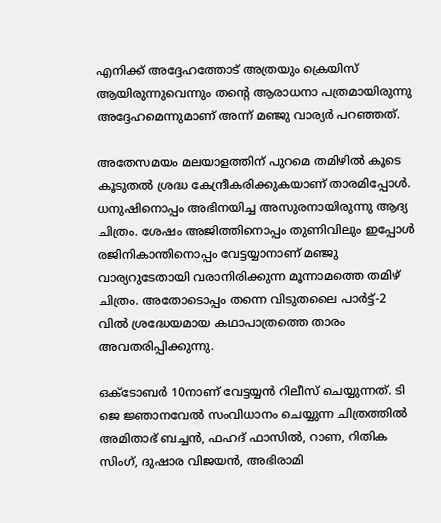എനിക്ക് അദ്ദേഹത്തോട് അത്രയും ക്രെയിസ് ആയിരുന്നുവെന്നും തന്റെ ആരാധനാ പത്രമായിരുന്നു അദ്ദേഹമെന്നുമാണ് അന്ന് മഞ്ജു വാര്യർ പറഞ്ഞത്.

അതേസമയം മലയാളത്തിന് പുറമെ തമിഴില്‍ കൂടെ കൂടുതല്‍ ശ്രദ്ധ കേന്ദ്രീകരിക്കുകയാണ് താരമിപ്പോള്‍. ധനുഷിനൊപ്പം അഭിനയിച്ച അസുരനായിരുന്നു ആദ്യ ചിത്രം. ശേഷം അജിത്തിനൊപ്പം തുണിവിലും ഇപ്പോൾ രജിനികാന്തിനൊപ്പം വേട്ടയ്യാനാണ് മഞ്ജു വാര്യറുടേതായി വരാനിരിക്കുന്ന മൂന്നാമത്തെ തമിഴ് ചിത്രം. അതോടൊപ്പം തന്നെ വിടുതലൈ പാർട്ട്-2 വില്‍ ശ്രദ്ധേയമായ കഥാപാത്രത്തെ താരം അവതരിപ്പിക്കുന്നു.

ഒക്ടോബർ 10നാണ് വേട്ടയ്യൻ റിലീസ് ചെയ്യുന്നത്. ടി ജെ ജ്ഞാനവേൽ സംവിധാനം ചെയ്യുന്ന ചിത്രത്തിൽ അമിതാഭ് ബച്ചൻ, ഫഹദ് ഫാസിൽ, റാണ, റിതിക സിംഗ്, ദുഷാര വിജയൻ, അഭിരാമി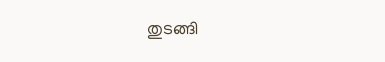തുടങ്ങി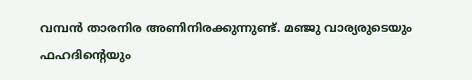വമ്പൻ താരനിര അണിനിരക്കുന്നുണ്ട്. മഞ്ജു വാര്യരുടെയും ഫഹദിന്റെയും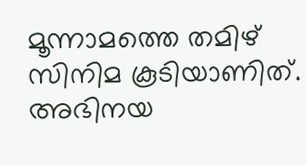മൂന്നാമത്തെ തമിഴ് സിനിമ കൂടിയാണിത്. അഭിനയ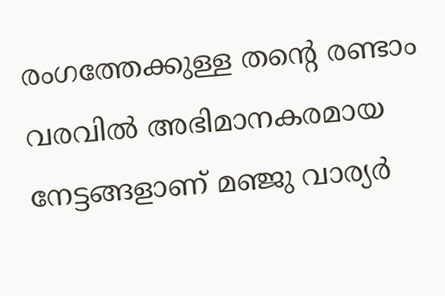രംഗത്തേക്കുള്ള തന്റെ രണ്ടാം വരവില്‍ അഭിമാനകരമായ നേട്ടങ്ങളാണ് മഞ്ജു വാര്യർ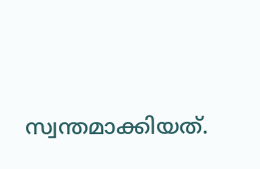സ്വന്തമാക്കിയത്.